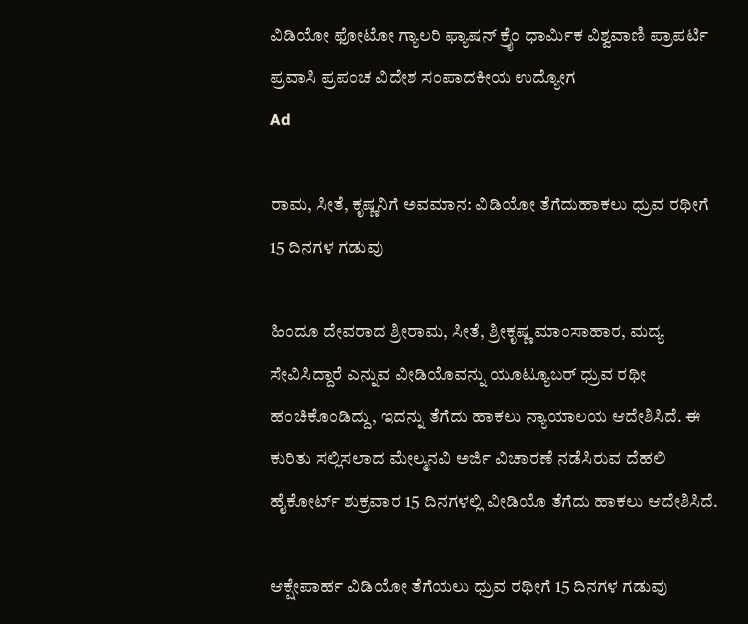ವಿಡಿಯೋ ಫೋಟೋ ಗ್ಯಾಲರಿ ಫ್ಯಾಷನ್ ಕ್ರೈಂ ಧಾರ್ಮಿಕ ವಿಶ್ವವಾಣಿ ಪ್ರಾಪರ್ಟಿ ಪ್ರವಾಸಿ ಪ್ರಪಂಚ ವಿದೇಶ ಸಂಪಾದಕೀಯ ಉದ್ಯೋಗ
Ad

ರಾಮ, ಸೀತೆ, ಕೃಷ್ಣನಿಗೆ ಅವಮಾನ: ವಿಡಿಯೋ ತೆಗೆದುಹಾಕಲು ಧ್ರುವ ರಥೀಗೆ 15 ದಿನಗಳ ಗಡುವು

ಹಿಂದೂ ದೇವರಾದ ಶ್ರೀರಾಮ, ಸೀತೆ, ಶ್ರೀಕೃಷ್ಣ ಮಾಂಸಾಹಾರ, ಮದ್ಯ ಸೇವಿಸಿದ್ದಾರೆ ಎನ್ನುವ ವೀಡಿಯೊವನ್ನು ಯೂಟ್ಯೂಬರ್ ಧ್ರುವ ರಥೀ ಹಂಚಿಕೊಂಡಿದ್ದು, ಇದನ್ನು ತೆಗೆದು ಹಾಕಲು ನ್ಯಾಯಾಲಯ ಆದೇಶಿಸಿದೆ. ಈ ಕುರಿತು ಸಲ್ಲಿಸಲಾದ ಮೇಲ್ಮನವಿ ಅರ್ಜಿ ವಿಚಾರಣೆ ನಡೆಸಿರುವ ದೆಹಲಿ ಹೈಕೋರ್ಟ್ ಶುಕ್ರವಾರ 15 ದಿನಗಳಲ್ಲಿ ವೀಡಿಯೊ ತೆಗೆದು ಹಾಕಲು ಆದೇಶಿಸಿದೆ.

ಆಕ್ಷೇಪಾರ್ಹ ವಿಡಿಯೋ ತೆಗೆಯಲು ಧ್ರುವ ರಥೀಗೆ 15 ದಿನಗಳ ಗಡುವು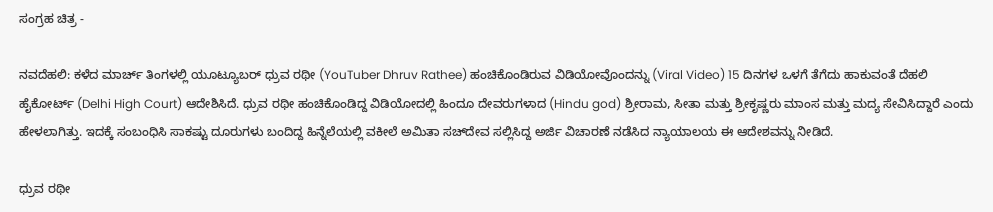ಸಂಗ್ರಹ ಚಿತ್ರ -

ನವದೆಹಲಿ: ಕಳೆದ ಮಾರ್ಚ್ ತಿಂಗಳಲ್ಲಿ ಯೂಟ್ಯೂಬರ್ ಧ್ರುವ ರಥೀ (YouTuber Dhruv Rathee) ಹಂಚಿಕೊಂಡಿರುವ ವಿಡಿಯೋವೊಂದನ್ನು (Viral Video) 15 ದಿನಗಳ ಒಳಗೆ ತೆಗೆದು ಹಾಕುವಂತೆ ದೆಹಲಿ ಹೈಕೋರ್ಟ್ (Delhi High Court) ಆದೇಶಿಸಿದೆ. ಧ್ರುವ ರಥೀ ಹಂಚಿಕೊಂಡಿದ್ದ ವಿಡಿಯೋದಲ್ಲಿ ಹಿಂದೂ ದೇವರುಗಳಾದ (Hindu god) ಶ್ರೀರಾಮ, ಸೀತಾ ಮತ್ತು ಶ್ರೀಕೃಷ್ಣರು ಮಾಂಸ ಮತ್ತು ಮದ್ಯ ಸೇವಿಸಿದ್ದಾರೆ ಎಂದು ಹೇಳಲಾಗಿತ್ತು. ಇದಕ್ಕೆ ಸಂಬಂಧಿಸಿ ಸಾಕಷ್ಟು ದೂರುಗಳು ಬಂದಿದ್ದ ಹಿನ್ನೆಲೆಯಲ್ಲಿ ವಕೀಲೆ ಅಮಿತಾ ಸಚ್‌ದೇವ ಸಲ್ಲಿಸಿದ್ದ ಅರ್ಜಿ ವಿಚಾರಣೆ ನಡೆಸಿದ ನ್ಯಾಯಾಲಯ ಈ ಆದೇಶವನ್ನು ನೀಡಿದೆ.

ಧ್ರುವ ರಥೀ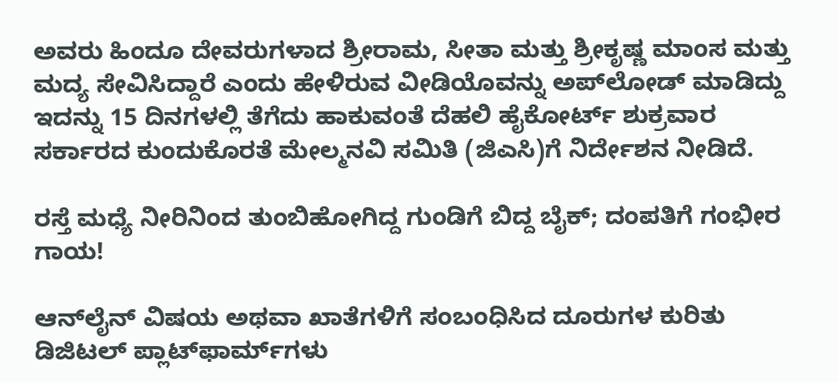ಅವರು ಹಿಂದೂ ದೇವರುಗಳಾದ ಶ್ರೀರಾಮ, ಸೀತಾ ಮತ್ತು ಶ್ರೀಕೃಷ್ಣ ಮಾಂಸ ಮತ್ತು ಮದ್ಯ ಸೇವಿಸಿದ್ದಾರೆ ಎಂದು ಹೇಳಿರುವ ವೀಡಿಯೊವನ್ನು ಅಪ್‌ಲೋಡ್ ಮಾಡಿದ್ದು ಇದನ್ನು 15 ದಿನಗಳಲ್ಲಿ ತೆಗೆದು ಹಾಕುವಂತೆ ದೆಹಲಿ ಹೈಕೋರ್ಟ್ ಶುಕ್ರವಾರ ಸರ್ಕಾರದ ಕುಂದುಕೊರತೆ ಮೇಲ್ಮನವಿ ಸಮಿತಿ (ಜಿಎಸಿ)ಗೆ ನಿರ್ದೇಶನ ನೀಡಿದೆ.

ರಸ್ತೆ ಮಧ್ಯೆ ನೀರಿನಿಂದ ತುಂಬಿಹೋಗಿದ್ದ ಗುಂಡಿಗೆ ಬಿದ್ದ ಬೈಕ್; ದಂಪತಿಗೆ ಗಂಭೀರ ಗಾಯ!

ಆನ್‌ಲೈನ್ ವಿಷಯ ಅಥವಾ ಖಾತೆಗಳಿಗೆ ಸಂಬಂಧಿಸಿದ ದೂರುಗಳ ಕುರಿತು ಡಿಜಿಟಲ್ ಪ್ಲಾಟ್‌ಫಾರ್ಮ್‌ಗಳು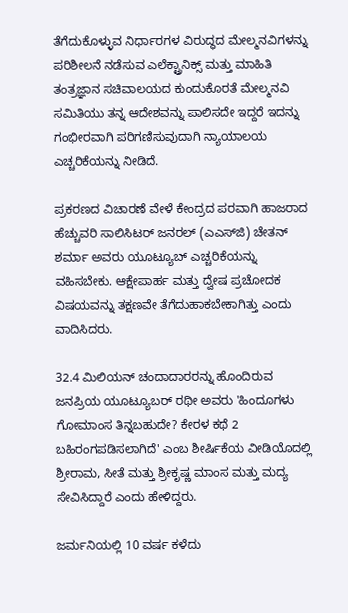ತೆಗೆದುಕೊಳ್ಳುವ ನಿರ್ಧಾರಗಳ ವಿರುದ್ಧದ ಮೇಲ್ಮನವಿಗಳನ್ನು ಪರಿಶೀಲನೆ ನಡೆಸುವ ಎಲೆಕ್ಟ್ರಾನಿಕ್ಸ್ ಮತ್ತು ಮಾಹಿತಿ ತಂತ್ರಜ್ಞಾನ ಸಚಿವಾಲಯದ ಕುಂದುಕೊರತೆ ಮೇಲ್ಮನವಿ ಸಮಿತಿಯು ತನ್ನ ಆದೇಶವನ್ನು ಪಾಲಿಸದೇ ಇದ್ದರೆ ಇದನ್ನು ಗಂಭೀರವಾಗಿ ಪರಿಗಣಿಸುವುದಾಗಿ ನ್ಯಾಯಾಲಯ ಎಚ್ಚರಿಕೆಯನ್ನು ನೀಡಿದೆ.

ಪ್ರಕರಣದ ವಿಚಾರಣೆ ವೇಳೆ ಕೇಂದ್ರದ ಪರವಾಗಿ ಹಾಜರಾದ ಹೆಚ್ಚುವರಿ ಸಾಲಿಸಿಟರ್ ಜನರಲ್ (ಎಎಸ್‌ಜಿ) ಚೇತನ್ ಶರ್ಮಾ ಅವರು ಯೂಟ್ಯೂಬ್ ಎಚ್ಚರಿಕೆಯನ್ನು ವಹಿಸಬೇಕು. ಆಕ್ಷೇಪಾರ್ಹ ಮತ್ತು ದ್ವೇಷ ಪ್ರಚೋದಕ ವಿಷಯವನ್ನು ತಕ್ಷಣವೇ ತೆಗೆದುಹಾಕಬೇಕಾಗಿತ್ತು ಎಂದು ವಾದಿಸಿದರು.

32.4 ಮಿಲಿಯನ್ ಚಂದಾದಾರರನ್ನು ಹೊಂದಿರುವ ಜನಪ್ರಿಯ ಯೂಟ್ಯೂಬರ್ ರಥೀ ಅವರು 'ಹಿಂದೂಗಳು ಗೋಮಾಂಸ ತಿನ್ನಬಹುದೇ? ಕೇರಳ ಕಥೆ 2 ಬಹಿರಂಗಪಡಿಸಲಾಗಿದೆ' ಎಂಬ ಶೀರ್ಷಿಕೆಯ ವೀಡಿಯೊದಲ್ಲಿ ಶ್ರೀರಾಮ, ಸೀತೆ ಮತ್ತು ಶ್ರೀಕೃಷ್ಣ ಮಾಂಸ ಮತ್ತು ಮದ್ಯ ಸೇವಿಸಿದ್ದಾರೆ ಎಂದು ಹೇಳಿದ್ದರು.

ಜರ್ಮನಿಯಲ್ಲಿ 10 ವರ್ಷ ಕಳೆದು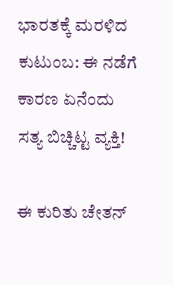ಭಾರತಕ್ಕೆ ಮರಳಿದ ಕುಟುಂಬ: ಈ ನಡೆಗೆ ಕಾರಣ ಏನೆಂದು ಸತ್ಯ ಬಿಚ್ಚಿಟ್ಟ ವ್ಯಕ್ತಿ!

ಈ ಕುರಿತು ಚೇತನ್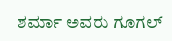ಶರ್ಮಾ ಅವರು ಗೂಗಲ್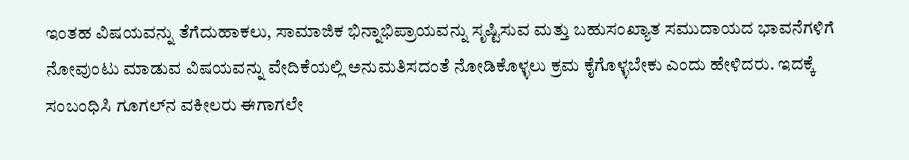ಇಂತಹ ವಿಷಯವನ್ನು ತೆಗೆದುಹಾಕಲು, ಸಾಮಾಜಿಕ ಭಿನ್ನಾಭಿಪ್ರಾಯವನ್ನು ಸೃಷ್ಟಿಸುವ ಮತ್ತು ಬಹುಸಂಖ್ಯಾತ ಸಮುದಾಯದ ಭಾವನೆಗಳಿಗೆ ನೋವುಂಟು ಮಾಡುವ ವಿಷಯವನ್ನು ವೇದಿಕೆಯಲ್ಲಿ ಅನುಮತಿಸದಂತೆ ನೋಡಿಕೊಳ್ಳಲು ಕ್ರಮ ಕೈಗೊಳ್ಳಬೇಕು ಎಂದು ಹೇಳಿದರು. ಇದಕ್ಕೆ ಸಂಬಂಧಿಸಿ ಗೂಗಲ್‌ನ ವಕೀಲರು ಈಗಾಗಲೇ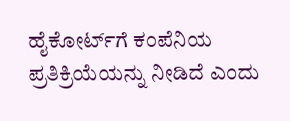ಹೈಕೋರ್ಟ್‌ಗೆ ಕಂಪೆನಿಯ ಪ್ರತಿಕ್ರಿಯೆಯನ್ನು ನೀಡಿದೆ ಎಂದು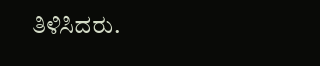ತಿಳಿಸಿದರು.